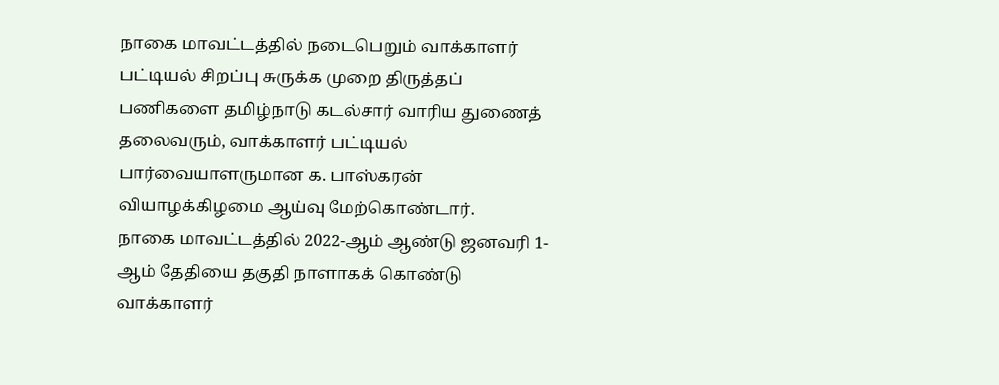நாகை மாவட்டத்தில் நடைபெறும் வாக்காளர் பட்டியல் சிறப்பு சுருக்க முறை திருத்தப் பணிகளை தமிழ்நாடு கடல்சார் வாரிய துணைத் தலைவரும், வாக்காளர் பட்டியல் பார்வையாளருமான க. பாஸ்கரன் வியாழக்கிழமை ஆய்வு மேற்கொண்டார்.
நாகை மாவட்டத்தில் 2022-ஆம் ஆண்டு ஜனவரி 1-ஆம் தேதியை தகுதி நாளாகக் கொண்டு வாக்காளர்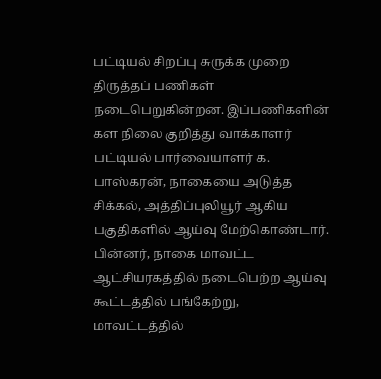பட்டியல் சிறப்பு சுருக்க முறை திருத்தப் பணிகள் நடைபெறுகின்றன. இப்பணிகளின் கள நிலை குறித்து வாக்காளர் பட்டியல் பார்வையாளர் க. பாஸ்கரன், நாகையை அடுத்த சிக்கல், அத்திப்புலியூர் ஆகிய பகுதிகளில் ஆய்வு மேற்கொண்டார்.
பின்னர், நாகை மாவட்ட ஆட்சியரகத்தில் நடைபெற்ற ஆய்வு கூட்டத்தில் பங்கேற்று, மாவட்டத்தில்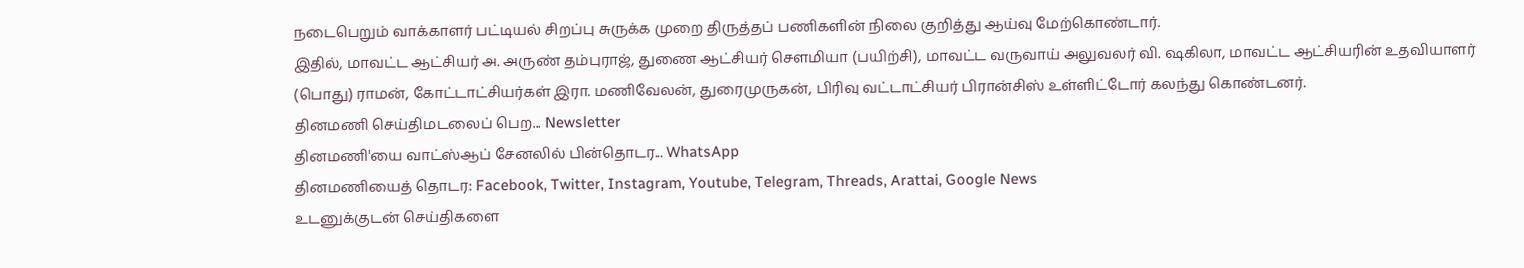நடைபெறும் வாக்காளர் பட்டியல் சிறப்பு சுருக்க முறை திருத்தப் பணிகளின் நிலை குறித்து ஆய்வு மேற்கொண்டார்.
இதில், மாவட்ட ஆட்சியர் அ. அருண் தம்புராஜ், துணை ஆட்சியர் சௌமியா (பயிற்சி), மாவட்ட வருவாய் அலுவலர் வி. ஷகிலா, மாவட்ட ஆட்சியரின் உதவியாளர் (பொது) ராமன், கோட்டாட்சியர்கள் இரா. மணிவேலன், துரைமுருகன், பிரிவு வட்டாட்சியர் பிரான்சிஸ் உள்ளிட்டோர் கலந்து கொண்டனர்.
தினமணி செய்திமடலைப் பெற... Newsletter
தினமணி'யை வாட்ஸ்ஆப் சேனலில் பின்தொடர... WhatsApp
தினமணியைத் தொடர: Facebook, Twitter, Instagram, Youtube, Telegram, Threads, Arattai, Google News
உடனுக்குடன் செய்திகளை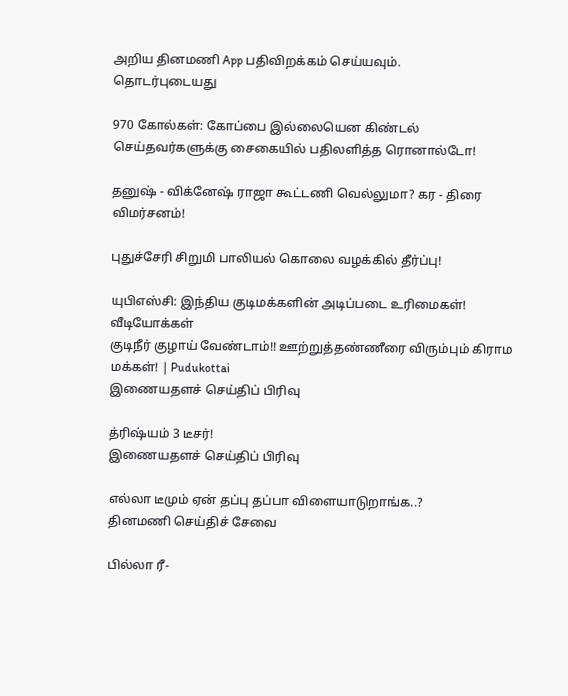அறிய தினமணி App பதிவிறக்கம் செய்யவும்.
தொடர்புடையது

970 கோல்கள்: கோப்பை இல்லையென கிண்டல் செய்தவர்களுக்கு சைகையில் பதிலளித்த ரொனால்டோ!

தனுஷ் - விக்னேஷ் ராஜா கூட்டணி வெல்லுமா? கர - திரை விமர்சனம்!

புதுச்சேரி சிறுமி பாலியல் கொலை வழக்கில் தீர்ப்பு!

யுபிஎஸ்சி: இந்திய குடிமக்களின் அடிப்படை உரிமைகள்!
வீடியோக்கள்
குடிநீர் குழாய் வேண்டாம்!! ஊற்றுத்தண்ணீரை விரும்பும் கிராம மக்கள்! | Pudukottai
இணையதளச் செய்திப் பிரிவு

த்ரிஷ்யம் 3 டீசர்!
இணையதளச் செய்திப் பிரிவு

எல்லா டீமும் ஏன் தப்பு தப்பா விளையாடுறாங்க..?
தினமணி செய்திச் சேவை

பில்லா ரீ-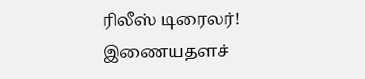ரிலீஸ் டிரைலர்!
இணையதளச்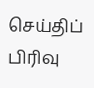செய்திப் பிரிவு